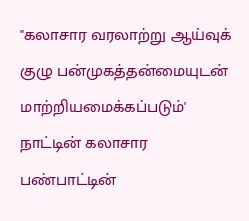"கலாசார வரலாற்று ஆய்வுக் குழு பன்முகத்தன்மையுடன் மாற்றியமைக்கப்படும்'
நாட்டின் கலாசார பண்பாட்டின்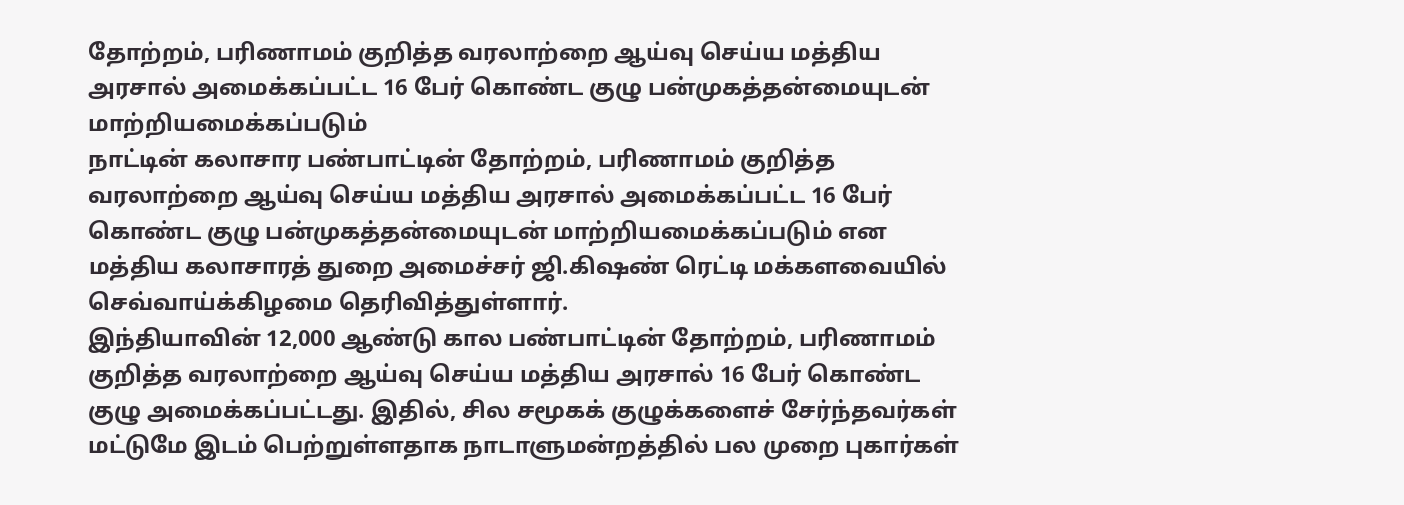தோற்றம், பரிணாமம் குறித்த வரலாற்றை ஆய்வு செய்ய மத்திய அரசால் அமைக்கப்பட்ட 16 பேர் கொண்ட குழு பன்முகத்தன்மையுடன் மாற்றியமைக்கப்படும்
நாட்டின் கலாசார பண்பாட்டின் தோற்றம், பரிணாமம் குறித்த வரலாற்றை ஆய்வு செய்ய மத்திய அரசால் அமைக்கப்பட்ட 16 பேர் கொண்ட குழு பன்முகத்தன்மையுடன் மாற்றியமைக்கப்படும் என மத்திய கலாசாரத் துறை அமைச்சர் ஜி.கிஷண் ரெட்டி மக்களவையில் செவ்வாய்க்கிழமை தெரிவித்துள்ளார்.
இந்தியாவின் 12,000 ஆண்டு கால பண்பாட்டின் தோற்றம், பரிணாமம் குறித்த வரலாற்றை ஆய்வு செய்ய மத்திய அரசால் 16 பேர் கொண்ட குழு அமைக்கப்பட்டது. இதில், சில சமூகக் குழுக்களைச் சேர்ந்தவர்கள் மட்டுமே இடம் பெற்றுள்ளதாக நாடாளுமன்றத்தில் பல முறை புகார்கள்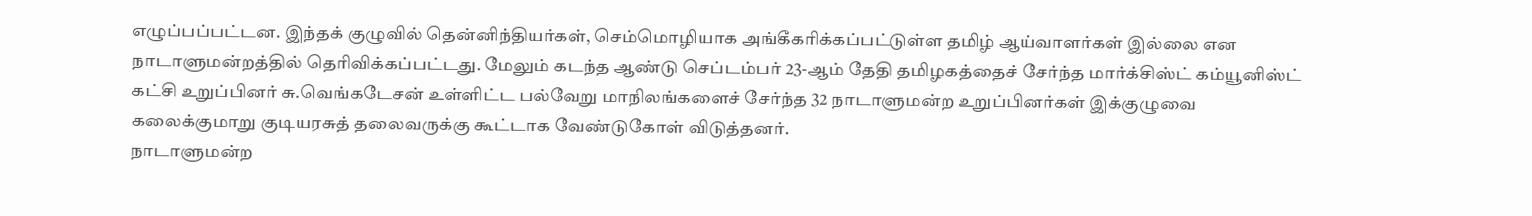எழுப்பப்பட்டன. இந்தக் குழுவில் தென்னிந்தியர்கள், செம்மொழியாக அங்கீகரிக்கப்பட்டுள்ள தமிழ் ஆய்வாளர்கள் இல்லை என நாடாளுமன்றத்தில் தெரிவிக்கப்பட்டது. மேலும் கடந்த ஆண்டு செப்டம்பர் 23-ஆம் தேதி தமிழகத்தைச் சேர்ந்த மார்க்சிஸ்ட் கம்யூனிஸ்ட் கட்சி உறுப்பினர் சு.வெங்கடேசன் உள்ளிட்ட பல்வேறு மாநிலங்களைச் சேர்ந்த 32 நாடாளுமன்ற உறுப்பினர்கள் இக்குழுவை கலைக்குமாறு குடியரசுத் தலைவருக்கு கூட்டாக வேண்டுகோள் விடுத்தனர்.
நாடாளுமன்ற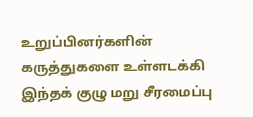உறுப்பினர்களின் கருத்துகளை உள்ளடக்கி இந்தக் குழு மறு சீரமைப்பு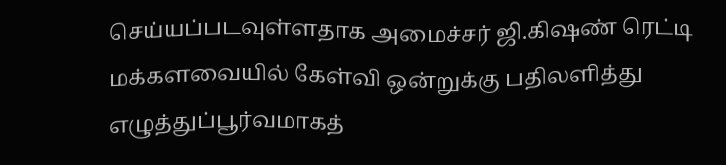செய்யப்படவுள்ளதாக அமைச்சர் ஜி.கிஷண் ரெட்டி மக்களவையில் கேள்வி ஒன்றுக்கு பதிலளித்து எழுத்துப்பூர்வமாகத்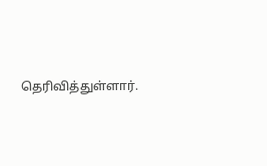தெரிவித்துள்ளார்.